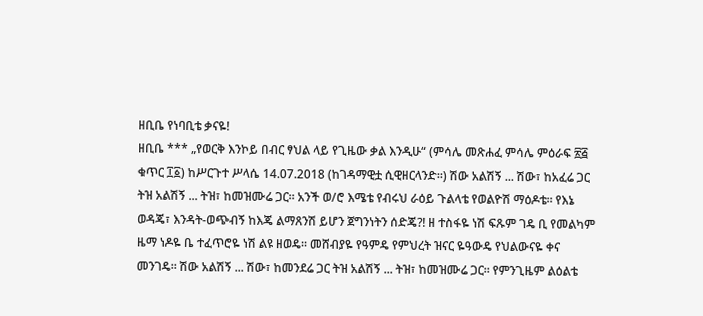ዘቢቤ የነባቢቴ ቃናዬ!
ዘቢቤ *** „የወርቅ እንኮይ በብር ፃህል ላይ የጊዜው ቃል እንዲሁ“ (ምሳሌ መጽሐፈ ምሳሌ ምዕራፍ ፳፭ ቁጥር ፲፩) ከሥርጉተ ሥላሴ 14.07.2018 (ከገዳማዊቷ ሲዊዘርላንድ።) ሽው አልሽኝ ... ሽው፣ ከአፈሬ ጋር ትዝ አልሽኝ ... ትዝ፣ ከመዝሙሬ ጋር። አንች ወ/ሮ እሜቴ የብሩህ ራዕይ ጉልላቴ የወልዮሽ ማዕዶቴ። የእኔ ወዳጄ፣ እንዳት-ወጭብኝ ከእጄ ልማጸንሽ ይሆን ጀግንነትን ሰድጄ?! ዘ ተስፋዬ ነሽ ፍጹም ገዴ ቢ የመልካም ዜማ ነዶዬ ቤ ተፈጥሮዬ ነሽ ልዩ ዘወዴ። መሸብያዬ የዓምዴ የምህረት ዝናር ዬዓውዴ የህልውናዬ ቀና መንገዴ። ሽው አልሽኝ ... ሽው፣ ከመንደሬ ጋር ትዝ አልሽኝ ... ትዝ፣ ከመዝሙሬ ጋር። የምንጊዜም ልዕልቴ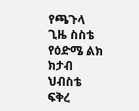የጫጉላ ጊዜ ስስቴ የዕድሜ ልክ ክታብ ህብስቴ ፍቅረ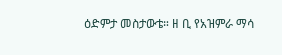ዕድምታ መስታውቴ። ዘ ቢ የአዝምራ ማሳ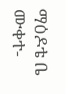ማዕዶቴ ቤ ሙቀተ-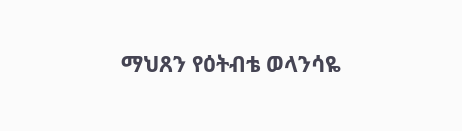ማህጸን የዕትብቴ ወላንሳዬ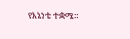የእኔነቴ ተቋሜ።